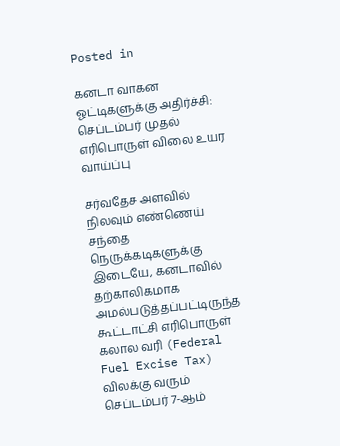Posted in

கனடா வாகன ஓட்டிகளுக்கு அதிர்ச்சி: செப்டம்பர் முதல் எரிபொருள் விலை உயர வாய்ப்பு

சர்வதேச அளவில் நிலவும் எண்ணெய் சந்தை நெருக்கடிகளுக்கு இடையே, கனடாவில் தற்காலிகமாக அமல்படுத்தப்பட்டிருந்த கூட்டாட்சி எரிபொருள் கலால வரி (Federal Fuel Excise Tax) விலக்கு வரும் செப்டம்பர் 7-ஆம்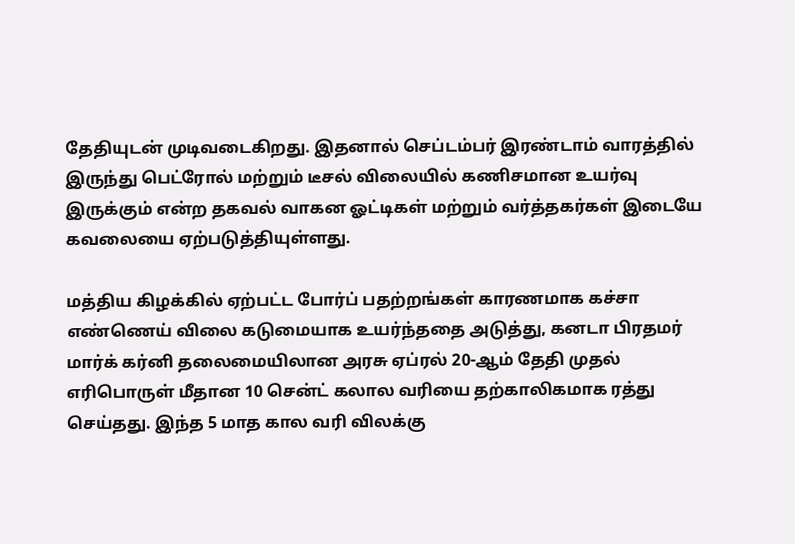தேதியுடன் முடிவடைகிறது. இதனால் செப்டம்பர் இரண்டாம் வாரத்தில் இருந்து பெட்ரோல் மற்றும் டீசல் விலையில் கணிசமான உயர்வு இருக்கும் என்ற தகவல் வாகன ஓட்டிகள் மற்றும் வர்த்தகர்கள் இடையே கவலையை ஏற்படுத்தியுள்ளது.

மத்திய கிழக்கில் ஏற்பட்ட போர்ப் பதற்றங்கள் காரணமாக கச்சா எண்ணெய் விலை கடுமையாக உயர்ந்ததை அடுத்து, கனடா பிரதமர் மார்க் கர்னி தலைமையிலான அரசு ஏப்ரல் 20-ஆம் தேதி முதல் எரிபொருள் மீதான 10 சென்ட் கலால வரியை தற்காலிகமாக ரத்து செய்தது. இந்த 5 மாத கால வரி விலக்கு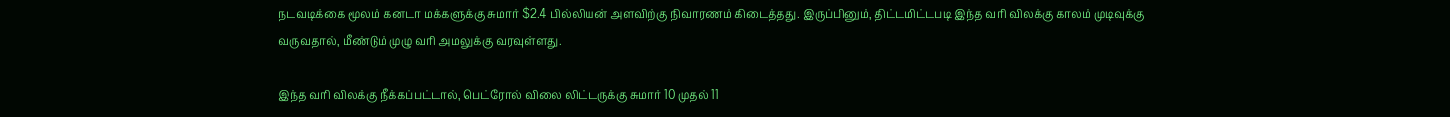நடவடிக்கை மூலம் கனடா மக்களுக்கு சுமார் $2.4 பில்லியன் அளவிற்கு நிவாரணம் கிடைத்தது. இருப்பினும், திட்டமிட்டபடி இந்த வரி விலக்கு காலம் முடிவுக்கு வருவதால், மீண்டும் முழு வரி அமலுக்கு வரவுள்ளது.

இந்த வரி விலக்கு நீக்கப்பட்டால், பெட்ரோல் விலை லிட்டருக்கு சுமார் 10 முதல் 11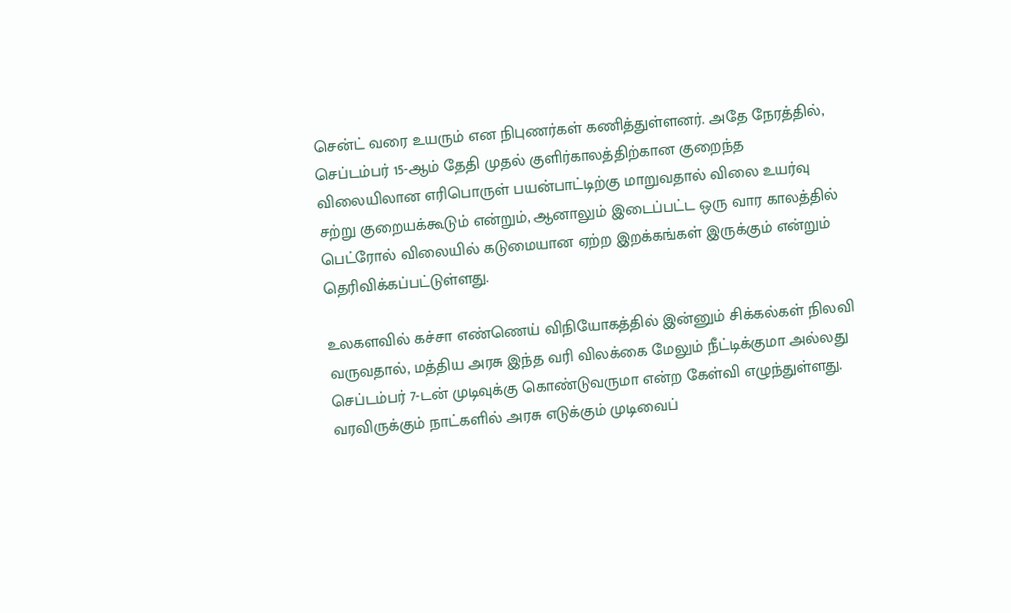சென்ட் வரை உயரும் என நிபுணர்கள் கணித்துள்ளனர். அதே நேரத்தில், செப்டம்பர் 15-ஆம் தேதி முதல் குளிர்காலத்திற்கான குறைந்த விலையிலான எரிபொருள் பயன்பாட்டிற்கு மாறுவதால் விலை உயர்வு சற்று குறையக்கூடும் என்றும், ஆனாலும் இடைப்பட்ட ஒரு வார காலத்தில் பெட்ரோல் விலையில் கடுமையான ஏற்ற இறக்கங்கள் இருக்கும் என்றும் தெரிவிக்கப்பட்டுள்ளது.

உலகளவில் கச்சா எண்ணெய் விநியோகத்தில் இன்னும் சிக்கல்கள் நிலவி வருவதால், மத்திய அரசு இந்த வரி விலக்கை மேலும் நீட்டிக்குமா அல்லது செப்டம்பர் 7-டன் முடிவுக்கு கொண்டுவருமா என்ற கேள்வி எழுந்துள்ளது. வரவிருக்கும் நாட்களில் அரசு எடுக்கும் முடிவைப்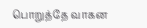பொறுத்தே வாகன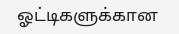ஓட்டிகளுக்கான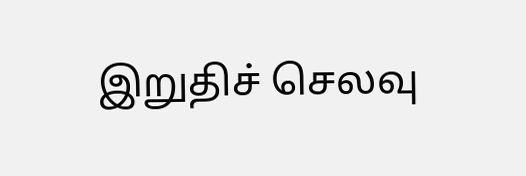இறுதிச் செலவு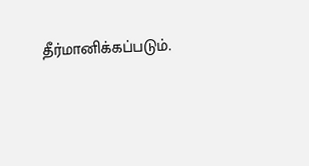தீர்மானிக்கப்படும்.